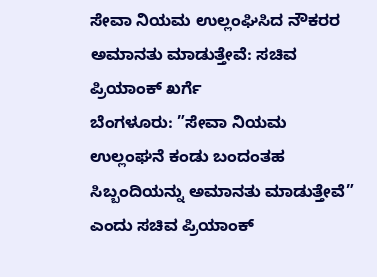ಸೇವಾ ನಿಯಮ ಉಲ್ಲಂಘಿಸಿದ ನೌಕರರ ಅಮಾನತು ಮಾಡುತ್ತೇವೆ: ಸಚಿವ ಪ್ರಿಯಾಂಕ್ ಖರ್ಗೆ
ಬೆಂಗಳೂರು: ”ಸೇವಾ ನಿಯಮ ಉಲ್ಲಂಘನೆ ಕಂಡು ಬಂದಂತಹ ಸಿಬ್ಬಂದಿಯನ್ನು ಅಮಾನತು ಮಾಡುತ್ತೇವೆ” ಎಂದು ಸಚಿವ ಪ್ರಿಯಾಂಕ್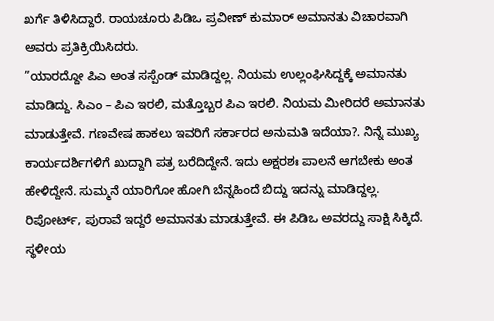ಖರ್ಗೆ ತಿಳಿಸಿದ್ದಾರೆ. ರಾಯಚೂರು ಪಿಡಿಒ ಪ್ರವೀಣ್ ಕುಮಾರ್ ಅಮಾನತು ವಿಚಾರವಾಗಿ ಅವರು ಪ್ರತಿಕ್ರಿಯಿಸಿದರು.
”ಯಾರದ್ದೋ ಪಿಎ ಅಂತ ಸಸ್ಪೆಂಡ್ ಮಾಡಿದ್ದಲ್ಲ. ನಿಯಮ ಉಲ್ಲಂಘಿಸಿದ್ದಕ್ಕೆ ಅಮಾನತು ಮಾಡಿದ್ದು. ಸಿಎಂ – ಪಿಎ ಇರಲಿ, ಮತ್ತೊಬ್ಬರ ಪಿಎ ಇರಲಿ. ನಿಯಮ ಮೀರಿದರೆ ಅಮಾನತು ಮಾಡುತ್ತೇವೆ. ಗಣವೇಷ ಹಾಕಲು ಇವರಿಗೆ ಸರ್ಕಾರದ ಅನುಮತಿ ಇದೆಯಾ?. ನಿನ್ನೆ ಮುಖ್ಯ ಕಾರ್ಯದರ್ಶಿಗಳಿಗೆ ಖುದ್ದಾಗಿ ಪತ್ರ ಬರೆದಿದ್ದೇನೆ. ಇದು ಅಕ್ಷರಶಃ ಪಾಲನೆ ಆಗಬೇಕು ಅಂತ ಹೇಳಿದ್ದೇನೆ. ಸುಮ್ಮನೆ ಯಾರಿಗೋ ಹೋಗಿ ಬೆನ್ನಹಿಂದೆ ಬಿದ್ದು ಇದನ್ನು ಮಾಡಿದ್ದಲ್ಲ. ರಿಪೋರ್ಟ್, ಪುರಾವೆ ಇದ್ದರೆ ಅಮಾನತು ಮಾಡುತ್ತೇವೆ. ಈ ಪಿಡಿಒ ಅವರದ್ದು ಸಾಕ್ಷಿ ಸಿಕ್ಕಿದೆ. ಸ್ಥಳೀಯ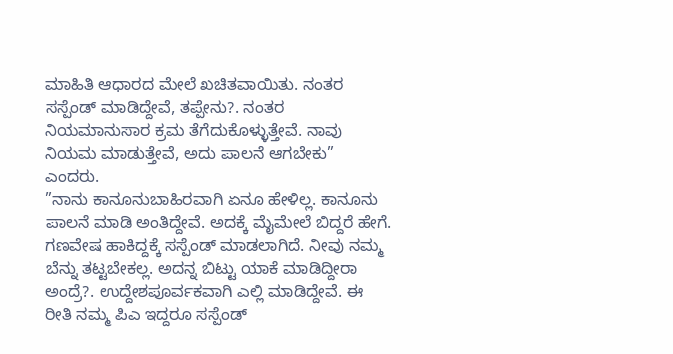ಮಾಹಿತಿ ಆಧಾರದ ಮೇಲೆ ಖಚಿತವಾಯಿತು. ನಂತರ ಸಸ್ಪೆಂಡ್ ಮಾಡಿದ್ದೇವೆ, ತಪ್ಪೇನು?. ನಂತರ ನಿಯಮಾನುಸಾರ ಕ್ರಮ ತೆಗೆದುಕೊಳ್ಳುತ್ತೇವೆ. ನಾವು ನಿಯಮ ಮಾಡುತ್ತೇವೆ, ಅದು ಪಾಲನೆ ಆಗಬೇಕು” ಎಂದರು.
”ನಾನು ಕಾನೂನುಬಾಹಿರವಾಗಿ ಏನೂ ಹೇಳಿಲ್ಲ. ಕಾನೂನು ಪಾಲನೆ ಮಾಡಿ ಅಂತಿದ್ದೇವೆ. ಅದಕ್ಕೆ ಮೈಮೇಲೆ ಬಿದ್ದರೆ ಹೇಗೆ. ಗಣವೇಷ ಹಾಕಿದ್ದಕ್ಕೆ ಸಸ್ಪೆಂಡ್ ಮಾಡಲಾಗಿದೆ. ನೀವು ನಮ್ಮ ಬೆನ್ನು ತಟ್ಟಬೇಕಲ್ಲ. ಅದನ್ನ ಬಿಟ್ಟು ಯಾಕೆ ಮಾಡಿದ್ದೀರಾ ಅಂದ್ರೆ?. ಉದ್ದೇಶಪೂರ್ವಕವಾಗಿ ಎಲ್ಲಿ ಮಾಡಿದ್ದೇವೆ. ಈ ರೀತಿ ನಮ್ಮ ಪಿಎ ಇದ್ದರೂ ಸಸ್ಪೆಂಡ್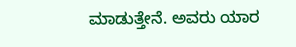ಮಾಡುತ್ತೇನೆ. ಅವರು ಯಾರ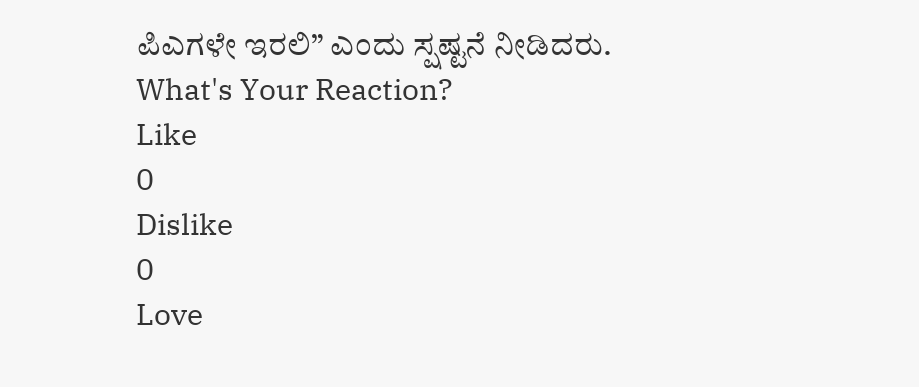ಪಿಎಗಳೇ ಇರಲಿ” ಎಂದು ಸ್ಷಷ್ಟನೆ ನೀಡಿದರು.
What's Your Reaction?
Like
0
Dislike
0
Love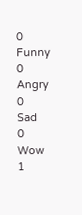0
Funny
0
Angry
0
Sad
0
Wow
1